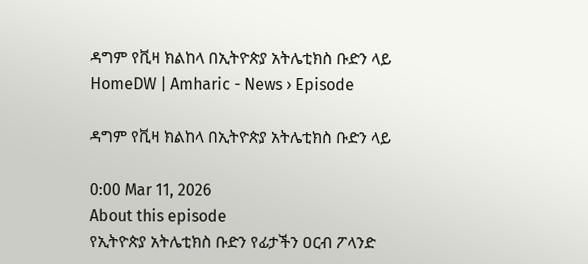ዳግም የቪዛ ክልከላ በኢትዮጵያ አትሌቲክስ ቡድን ላይ
HomeDW | Amharic - News › Episode

ዳግም የቪዛ ክልከላ በኢትዮጵያ አትሌቲክስ ቡድን ላይ

0:00 Mar 11, 2026
About this episode
የኢትዮጵያ አትሌቲክስ ቡድን የፊታችን ዐርብ ፖላንድ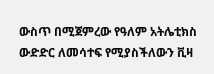ውስጥ በሚጀምረው የዓለም አትሌቲክስ ውድድር ለመሳተፍ የሚያስችለውን ቪዛ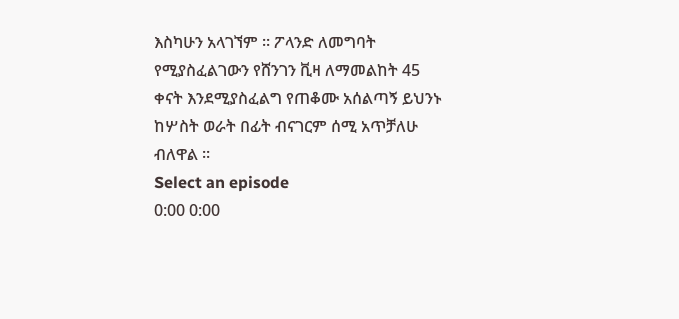እስካሁን አላገኘም ። ፖላንድ ለመግባት የሚያስፈልገውን የሸንገን ቪዛ ለማመልከት 45 ቀናት እንደሚያስፈልግ የጠቆሙ አሰልጣኝ ይህንኑ ከሦስት ወራት በፊት ብናገርም ሰሚ አጥቻለሁ ብለዋል ።
Select an episode
0:00 0:00